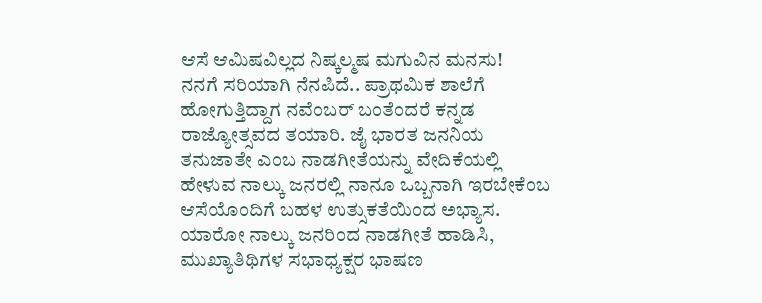ಆಸೆ ಆಮಿಷವಿಲ್ಲದ ನಿಷ್ಕಲ್ಮಷ ಮಗುವಿನ ಮನಸು!
ನನಗೆ ಸರಿಯಾಗಿ ನೆನಪಿದೆ.. ಪ್ರಾಥಮಿಕ ಶಾಲೆಗೆ ಹೋಗುತ್ತಿದ್ದಾಗ ನವೆಂಬರ್ ಬಂತೆಂದರೆ ಕನ್ನಡ ರಾಜ್ಯೋತ್ಸವದ ತಯಾರಿ. ಜೈ ಭಾರತ ಜನನಿಯ ತನುಜಾತೇ ಎಂಬ ನಾಡಗೀತೆಯನ್ನು ವೇದಿಕೆಯಲ್ಲಿ ಹೇಳುವ ನಾಲ್ಕು ಜನರಲ್ಲಿ ನಾನೂ ಒಬ್ಬನಾಗಿ ಇರಬೇಕೆಂಬ ಆಸೆಯೊಂದಿಗೆ ಬಹಳ ಉತ್ಸುಕತೆಯಿಂದ ಅಭ್ಯಾಸ. ಯಾರೋ ನಾಲ್ಕು ಜನರಿಂದ ನಾಡಗೀತೆ ಹಾಡಿಸಿ, ಮುಖ್ಯಾತಿಥಿಗಳ ಸಭಾಧ್ಯಕ್ಷರ ಭಾಷಣ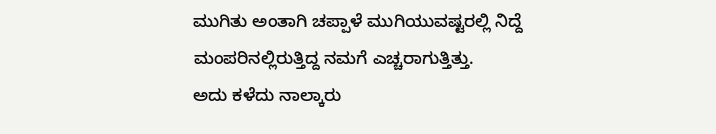ಮುಗಿತು ಅಂತಾಗಿ ಚಪ್ಪಾಳೆ ಮುಗಿಯುವಷ್ಟರಲ್ಲಿ ನಿದ್ದೆ ಮಂಪರಿನಲ್ಲಿರುತ್ತಿದ್ದ ನಮಗೆ ಎಚ್ಚರಾಗುತ್ತಿತ್ತು.
ಅದು ಕಳೆದು ನಾಲ್ಕಾರು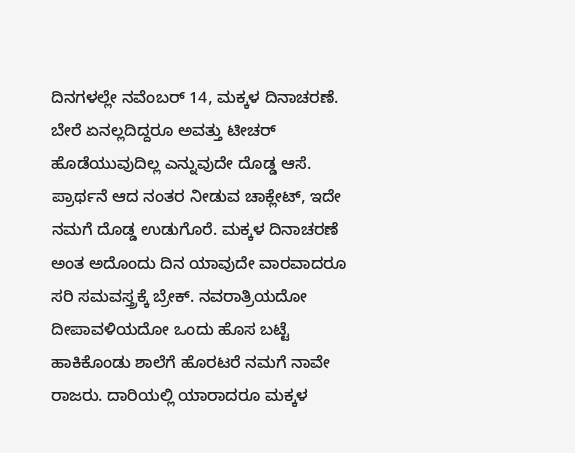ದಿನಗಳಲ್ಲೇ ನವೆಂಬರ್ 14, ಮಕ್ಕಳ ದಿನಾಚರಣೆ. ಬೇರೆ ಏನಲ್ಲದಿದ್ದರೂ ಅವತ್ತು ಟೀಚರ್ ಹೊಡೆಯುವುದಿಲ್ಲ ಎನ್ನುವುದೇ ದೊಡ್ಡ ಆಸೆ. ಪ್ರಾರ್ಥನೆ ಆದ ನಂತರ ನೀಡುವ ಚಾಕ್ಲೇಟ್, ಇದೇ ನಮಗೆ ದೊಡ್ಡ ಉಡುಗೊರೆ. ಮಕ್ಕಳ ದಿನಾಚರಣೆ ಅಂತ ಅದೊಂದು ದಿನ ಯಾವುದೇ ವಾರವಾದರೂ ಸರಿ ಸಮವಸ್ತ್ರಕ್ಕೆ ಬ್ರೇಕ್. ನವರಾತ್ರಿಯದೋ ದೀಪಾವಳಿಯದೋ ಒಂದು ಹೊಸ ಬಟ್ಟೆ ಹಾಕಿಕೊಂಡು ಶಾಲೆಗೆ ಹೊರಟರೆ ನಮಗೆ ನಾವೇ ರಾಜರು. ದಾರಿಯಲ್ಲಿ ಯಾರಾದರೂ ಮಕ್ಕಳ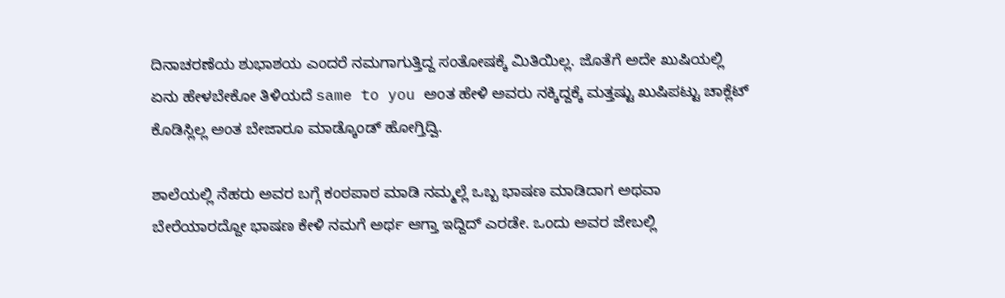ದಿನಾಚರಣೆಯ ಶುಭಾಶಯ ಎಂದರೆ ನಮಗಾಗುತ್ತಿದ್ದ ಸಂತೋಷಕ್ಕೆ ಮಿತಿಯಿಲ್ಲ. ಜೊತೆಗೆ ಅದೇ ಖುಷಿಯಲ್ಲಿ ಏನು ಹೇಳಬೇಕೋ ತಿಳಿಯದೆ same to you ಅಂತ ಹೇಳಿ ಅವರು ನಕ್ಕಿದ್ದಕ್ಕೆ ಮತ್ತಷ್ಟು ಖುಷಿಪಟ್ಟು ಚಾಕ್ಲೆಟ್ ಕೊಡಿಸ್ಲಿಲ್ಲ ಅಂತ ಬೇಜಾರೂ ಮಾಡ್ಕೊಂಡ್ ಹೋಗ್ತಿದ್ವಿ.

ಶಾಲೆಯಲ್ಲಿ ನೆಹರು ಅವರ ಬಗ್ಗೆ ಕಂಠಪಾಠ ಮಾಡಿ ನಮ್ಮಲ್ಲೆ ಒಬ್ಬ ಭಾಷಣ ಮಾಡಿದಾಗ ಅಥವಾ ಬೇರೆಯಾರದ್ದೋ ಭಾಷಣ ಕೇಳಿ ನಮಗೆ ಅರ್ಥ ಆಗ್ತಾ ಇದ್ದಿದ್ ಎರಡೇ. ಒಂದು ಅವರ ಜೇಬಲ್ಲಿ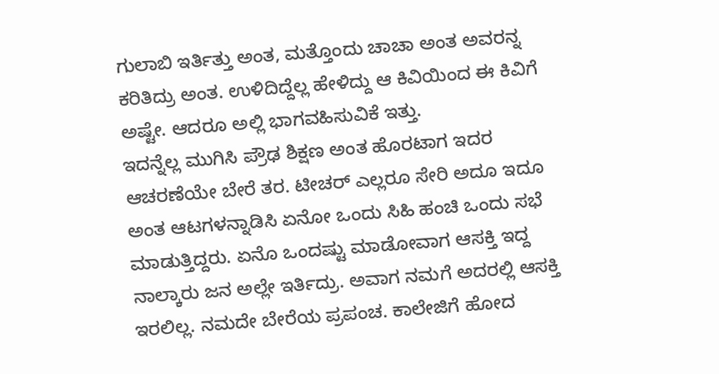ಗುಲಾಬಿ ಇರ್ತಿತ್ತು ಅಂತ, ಮತ್ತೊಂದು ಚಾಚಾ ಅಂತ ಅವರನ್ನ ಕರಿತಿದ್ರು ಅಂತ. ಉಳಿದಿದ್ದೆಲ್ಲ ಹೇಳಿದ್ದು ಆ ಕಿವಿಯಿಂದ ಈ ಕಿವಿಗೆ ಅಷ್ಟೇ. ಆದರೂ ಅಲ್ಲಿ ಭಾಗವಹಿಸುವಿಕೆ ಇತ್ತು.
ಇದನ್ನೆಲ್ಲ ಮುಗಿಸಿ ಪ್ರೌಢ ಶಿಕ್ಷಣ ಅಂತ ಹೊರಟಾಗ ಇದರ ಆಚರಣೆಯೇ ಬೇರೆ ತರ. ಟೀಚರ್ ಎಲ್ಲರೂ ಸೇರಿ ಅದೂ ಇದೂ ಅಂತ ಆಟಗಳನ್ನಾಡಿಸಿ ಏನೋ ಒಂದು ಸಿಹಿ ಹಂಚಿ ಒಂದು ಸಭೆ ಮಾಡುತ್ತಿದ್ದರು. ಏನೊ ಒಂದಷ್ಟು ಮಾಡೋವಾಗ ಆಸಕ್ತಿ ಇದ್ದ ನಾಲ್ಕಾರು ಜನ ಅಲ್ಲೇ ಇರ್ತಿದ್ರು. ಅವಾಗ ನಮಗೆ ಅದರಲ್ಲಿ ಆಸಕ್ತಿ ಇರಲಿಲ್ಲ. ನಮದೇ ಬೇರೆಯ ಪ್ರಪಂಚ. ಕಾಲೇಜಿಗೆ ಹೋದ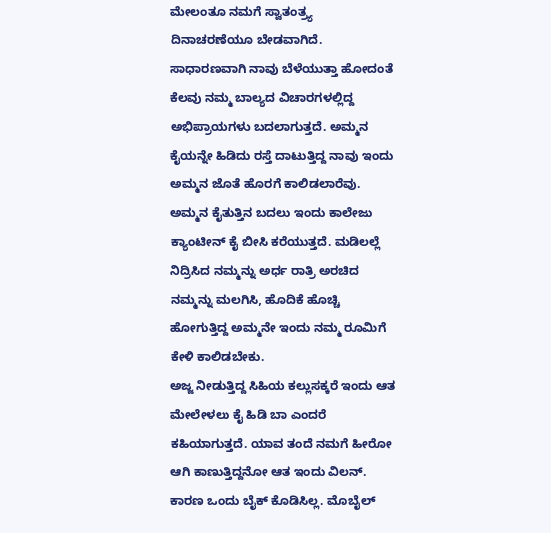ಮೇಲಂತೂ ನಮಗೆ ಸ್ವಾತಂತ್ರ್ಯ ದಿನಾಚರಣೆಯೂ ಬೇಡವಾಗಿದೆ.
ಸಾಧಾರಣವಾಗಿ ನಾವು ಬೆಳೆಯುತ್ತಾ ಹೋದಂತೆ ಕೆಲವು ನಮ್ಮ ಬಾಲ್ಯದ ವಿಚಾರಗಳಲ್ಲಿದ್ದ ಅಭಿಪ್ರಾಯಗಳು ಬದಲಾಗುತ್ತದೆ. ಅಮ್ಮನ ಕೈಯನ್ನೇ ಹಿಡಿದು ರಸ್ತೆ ದಾಟುತ್ತಿದ್ದ ನಾವು ಇಂದು ಅಮ್ಮನ ಜೊತೆ ಹೊರಗೆ ಕಾಲಿಡಲಾರೆವು. ಅಮ್ಮನ ಕೈತುತ್ತಿನ ಬದಲು ಇಂದು ಕಾಲೇಜು ಕ್ಯಾಂಟೀನ್ ಕೈ ಬೀಸಿ ಕರೆಯುತ್ತದೆ. ಮಡಿಲಲ್ಲೆ ನಿದ್ರಿಸಿದ ನಮ್ಮನ್ನು ಅರ್ಧ ರಾತ್ರಿ ಅರಚಿದ ನಮ್ಮನ್ನು ಮಲಗಿಸಿ, ಹೊದಿಕೆ ಹೊಚ್ಚಿ ಹೋಗುತ್ತಿದ್ದ ಅಮ್ಮನೇ ಇಂದು ನಮ್ಮ ರೂಮಿಗೆ ಕೇಳಿ ಕಾಲಿಡಬೇಕು.
ಅಜ್ಜ ನೀಡುತ್ತಿದ್ದ ಸಿಹಿಯ ಕಲ್ಲುಸಕ್ಕರೆ ಇಂದು ಆತ ಮೇಲೇಳಲು ಕೈ ಹಿಡಿ ಬಾ ಎಂದರೆ ಕಹಿಯಾಗುತ್ತದೆ. ಯಾವ ತಂದೆ ನಮಗೆ ಹೀರೋ ಆಗಿ ಕಾಣುತ್ತಿದ್ದನೋ ಆತ ಇಂದು ವಿಲನ್. ಕಾರಣ ಒಂದು ಬೈಕ್ ಕೊಡಿಸಿಲ್ಲ. ಮೊಬೈಲ್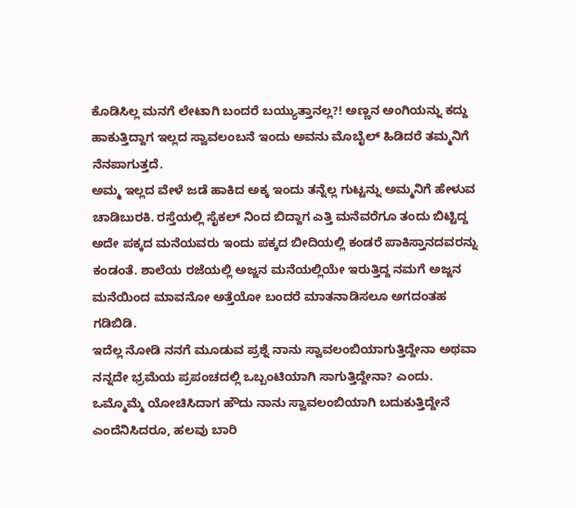ಕೊಡಿಸಿಲ್ಲ ಮನಗೆ ಲೇಟಾಗಿ ಬಂದರೆ ಬಯ್ಯುತ್ತಾನಲ್ಲ?! ಅಣ್ಣನ ಅಂಗಿಯನ್ನು ಕದ್ದು ಹಾಕುತ್ತಿದ್ದಾಗ ಇಲ್ಲದ ಸ್ವಾವಲಂಬನೆ ಇಂದು ಅವನು ಮೊಬೈಲ್ ಹಿಡಿದರೆ ತಮ್ಮನಿಗೆ ನೆನಪಾಗುತ್ತದೆ.
ಅಮ್ಮ ಇಲ್ಲದ ವೇಳೆ ಜಡೆ ಹಾಕಿದ ಅಕ್ಕ ಇಂದು ತನ್ನೆಲ್ಲ ಗುಟ್ಟನ್ನು ಅಮ್ಮನಿಗೆ ಹೇಳುವ ಚಾಡಿಬುರಕಿ. ರಸ್ತೆಯಲ್ಲಿ ಸೈಕಲ್ ನಿಂದ ಬಿದ್ದಾಗ ಎತ್ತಿ ಮನೆವರೆಗೂ ತಂದು ಬಿಟ್ಟಿದ್ದ ಅದೇ ಪಕ್ಕದ ಮನೆಯವರು ಇಂದು ಪಕ್ಕದ ಬೀದಿಯಲ್ಲಿ ಕಂಡರೆ ಪಾಕಿಸ್ತಾನದವರನ್ನು ಕಂಡಂತೆ. ಶಾಲೆಯ ರಜೆಯಲ್ಲಿ ಅಜ್ಜನ ಮನೆಯಲ್ಲಿಯೇ ಇರುತ್ತಿದ್ದ ನಮಗೆ ಅಜ್ಜನ ಮನೆಯಿಂದ ಮಾವನೋ ಅತ್ತೆಯೋ ಬಂದರೆ ಮಾತನಾಡಿಸಲೂ ಅಗದಂತಹ ಗಡಿಬಿಡಿ.
ಇದೆಲ್ಲ ನೋಡಿ ನನಗೆ ಮೂಡುವ ಪ್ರಶ್ನೆ ನಾನು ಸ್ವಾವಲಂಬಿಯಾಗುತ್ತಿದ್ದೇನಾ ಅಥವಾ ನನ್ನದೇ ಭ್ರಮೆಯ ಪ್ರಪಂಚದಲ್ಲಿ ಒಬ್ಬಂಟಿಯಾಗಿ ಸಾಗುತ್ತಿದ್ದೇನಾ? ಎಂದು. ಒಮ್ಮೊಮ್ಮೆ ಯೋಚಿಸಿದಾಗ ಹೌದು ನಾನು ಸ್ವಾವಲಂಬಿಯಾಗಿ ಬದುಕುತ್ತಿದ್ದೇನೆ ಎಂದೆನಿಸಿದರೂ, ಹಲವು ಬಾರಿ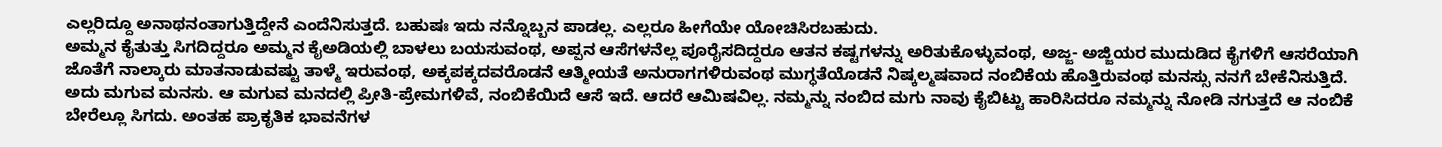ಎಲ್ಲರಿದ್ದೂ ಅನಾಥನಂತಾಗುತ್ತಿದ್ದೇನೆ ಎಂದೆನಿಸುತ್ತದೆ. ಬಹುಷಃ ಇದು ನನ್ನೊಬ್ಬನ ಪಾಡಲ್ಲ. ಎಲ್ಲರೂ ಹೀಗೆಯೇ ಯೋಚಿಸಿರಬಹುದು.
ಅಮ್ಮನ ಕೈತುತ್ತು ಸಿಗದಿದ್ದರೂ ಅಮ್ಮನ ಕೈಅಡಿಯಲ್ಲಿ ಬಾಳಲು ಬಯಸುವಂಥ, ಅಪ್ಪನ ಆಸೆಗಳನೆಲ್ಲ ಪೂರೈಸದಿದ್ದರೂ ಆತನ ಕಷ್ಟಗಳನ್ನು ಅರಿತುಕೊಳ್ಳುವಂಥ, ಅಜ್ಜ- ಅಜ್ಜಿಯರ ಮುದುಡಿದ ಕೈಗಳಿಗೆ ಆಸರೆಯಾಗಿ ಜೊತೆಗೆ ನಾಲ್ಕಾರು ಮಾತನಾಡುವಷ್ಟು ತಾಳ್ಮೆ ಇರುವಂಥ, ಅಕ್ಕಪಕ್ಕದವರೊಡನೆ ಆತ್ಮೀಯತೆ ಅನುರಾಗಗಳಿರುವಂಥ ಮುಗ್ಧತೆಯೊಡನೆ ನಿಷ್ಕಲ್ಮಷವಾದ ನಂಬಿಕೆಯ ಹೊತ್ತಿರುವಂಥ ಮನಸ್ಸು ನನಗೆ ಬೇಕೆನಿಸುತ್ತಿದೆ.
ಅದು ಮಗುವ ಮನಸು. ಆ ಮಗುವ ಮನದಲ್ಲಿ ಪ್ರೀತಿ-ಪ್ರೇಮಗಳಿವೆ, ನಂಬಿಕೆಯಿದೆ ಆಸೆ ಇದೆ. ಆದರೆ ಆಮಿಷವಿಲ್ಲ. ನಮ್ಮನ್ನು ನಂಬಿದ ಮಗು ನಾವು ಕೈಬಿಟ್ಟು ಹಾರಿಸಿದರೂ ನಮ್ಮನ್ನು ನೋಡಿ ನಗುತ್ತದೆ ಆ ನಂಬಿಕೆ ಬೇರೆಲ್ಲೂ ಸಿಗದು. ಅಂತಹ ಪ್ರಾಕೃತಿಕ ಭಾವನೆಗಳ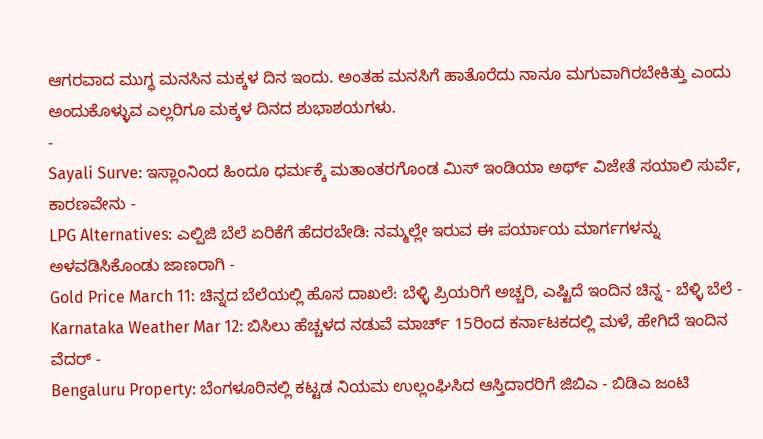ಆಗರವಾದ ಮುಗ್ಧ ಮನಸಿನ ಮಕ್ಕಳ ದಿನ ಇಂದು. ಅಂತಹ ಮನಸಿಗೆ ಹಾತೊರೆದು ನಾನೂ ಮಗುವಾಗಿರಬೇಕಿತ್ತು ಎಂದು ಅಂದುಕೊಳ್ಳುವ ಎಲ್ಲರಿಗೂ ಮಕ್ಕಳ ದಿನದ ಶುಭಾಶಯಗಳು.
-
Sayali Surve: ಇಸ್ಲಾಂನಿಂದ ಹಿಂದೂ ಧರ್ಮಕ್ಕೆ ಮತಾಂತರಗೊಂಡ ಮಿಸ್ ಇಂಡಿಯಾ ಅರ್ಥ್ ವಿಜೇತೆ ಸಯಾಲಿ ಸುರ್ವೆ, ಕಾರಣವೇನು -
LPG Alternatives: ಎಲ್ಪಿಜಿ ಬೆಲೆ ಏರಿಕೆಗೆ ಹೆದರಬೇಡಿ: ನಮ್ಮಲ್ಲೇ ಇರುವ ಈ ಪರ್ಯಾಯ ಮಾರ್ಗಗಳನ್ನು ಅಳವಡಿಸಿಕೊಂಡು ಜಾಣರಾಗಿ -
Gold Price March 11: ಚಿನ್ನದ ಬೆಲೆಯಲ್ಲಿ ಹೊಸ ದಾಖಲೆ: ಬೆಳ್ಳಿ ಪ್ರಿಯರಿಗೆ ಅಚ್ಚರಿ, ಎಷ್ಟಿದೆ ಇಂದಿನ ಚಿನ್ನ - ಬೆಳ್ಳಿ ಬೆಲೆ -
Karnataka Weather Mar 12: ಬಿಸಿಲು ಹೆಚ್ಚಳದ ನಡುವೆ ಮಾರ್ಚ್ 15ರಿಂದ ಕರ್ನಾಟಕದಲ್ಲಿ ಮಳೆ, ಹೇಗಿದೆ ಇಂದಿನ ವೆದರ್ -
Bengaluru Property: ಬೆಂಗಳೂರಿನಲ್ಲಿ ಕಟ್ಟಡ ನಿಯಮ ಉಲ್ಲಂಘಿಸಿದ ಆಸ್ತಿದಾರರಿಗೆ ಜಿಬಿಎ - ಬಿಡಿಎ ಜಂಟಿ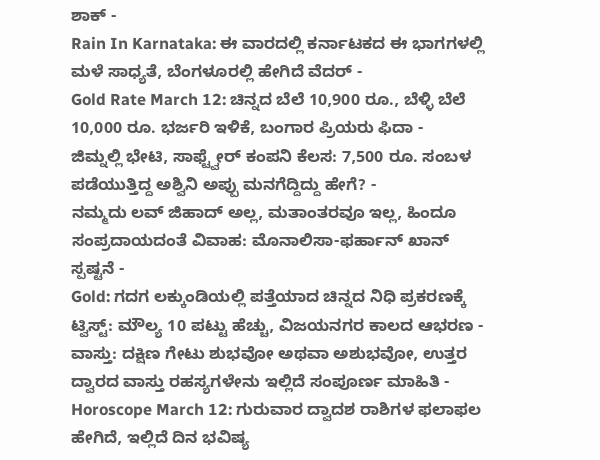ಶಾಕ್ -
Rain In Karnataka: ಈ ವಾರದಲ್ಲಿ ಕರ್ನಾಟಕದ ಈ ಭಾಗಗಳಲ್ಲಿ ಮಳೆ ಸಾಧ್ಯತೆ, ಬೆಂಗಳೂರಲ್ಲಿ ಹೇಗಿದೆ ವೆದರ್ -
Gold Rate March 12: ಚಿನ್ನದ ಬೆಲೆ 10,900 ರೂ., ಬೆಳ್ಳಿ ಬೆಲೆ 10,000 ರೂ. ಭರ್ಜರಿ ಇಳಿಕೆ, ಬಂಗಾರ ಪ್ರಿಯರು ಫಿದಾ -
ಜಿಮ್ನಲ್ಲಿ ಭೇಟಿ, ಸಾಫ್ಟ್ವೇರ್ ಕಂಪನಿ ಕೆಲಸ: 7,500 ರೂ. ಸಂಬಳ ಪಡೆಯುತ್ತಿದ್ದ ಅಶ್ವಿನಿ ಅಪ್ಪು ಮನಗೆದ್ದಿದ್ದು ಹೇಗೆ? -
ನಮ್ಮದು ಲವ್ ಜಿಹಾದ್ ಅಲ್ಲ, ಮತಾಂತರವೂ ಇಲ್ಲ, ಹಿಂದೂ ಸಂಪ್ರದಾಯದಂತೆ ವಿವಾಹ: ಮೊನಾಲಿಸಾ-ಫರ್ಹಾನ್ ಖಾನ್ ಸ್ಪಷ್ಟನೆ -
Gold: ಗದಗ ಲಕ್ಕುಂಡಿಯಲ್ಲಿ ಪತ್ತೆಯಾದ ಚಿನ್ನದ ನಿಧಿ ಪ್ರಕರಣಕ್ಕೆ ಟ್ವಿಸ್ಟ್: ಮೌಲ್ಯ 10 ಪಟ್ಟು ಹೆಚ್ಚು, ವಿಜಯನಗರ ಕಾಲದ ಆಭರಣ -
ವಾಸ್ತು: ದಕ್ಷಿಣ ಗೇಟು ಶುಭವೋ ಅಥವಾ ಅಶುಭವೋ, ಉತ್ತರ ದ್ವಾರದ ವಾಸ್ತು ರಹಸ್ಯಗಳೇನು ಇಲ್ಲಿದೆ ಸಂಪೂರ್ಣ ಮಾಹಿತಿ -
Horoscope March 12: ಗುರುವಾರ ದ್ವಾದಶ ರಾಶಿಗಳ ಫಲಾಫಲ ಹೇಗಿದೆ, ಇಲ್ಲಿದೆ ದಿನ ಭವಿಷ್ಯ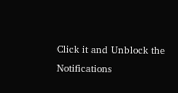Click it and Unblock the Notifications